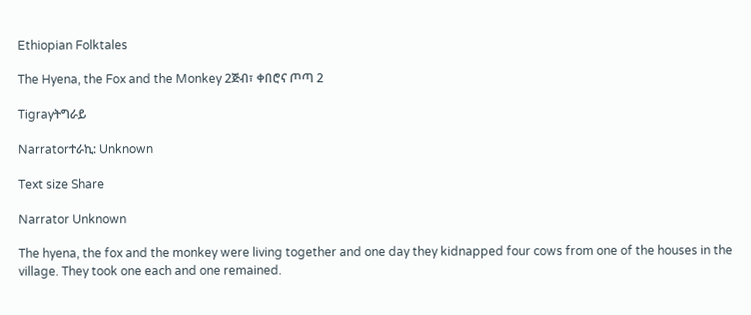Ethiopian Folktales

The Hyena, the Fox and the Monkey 2ጅብ፣ ቀበሮና ጦጣ 2

Tigrayትግራይ

Narratorተራኪ: Unknown

Text size Share

Narrator Unknown

The hyena, the fox and the monkey were living together and one day they kidnapped four cows from one of the houses in the village. They took one each and one remained.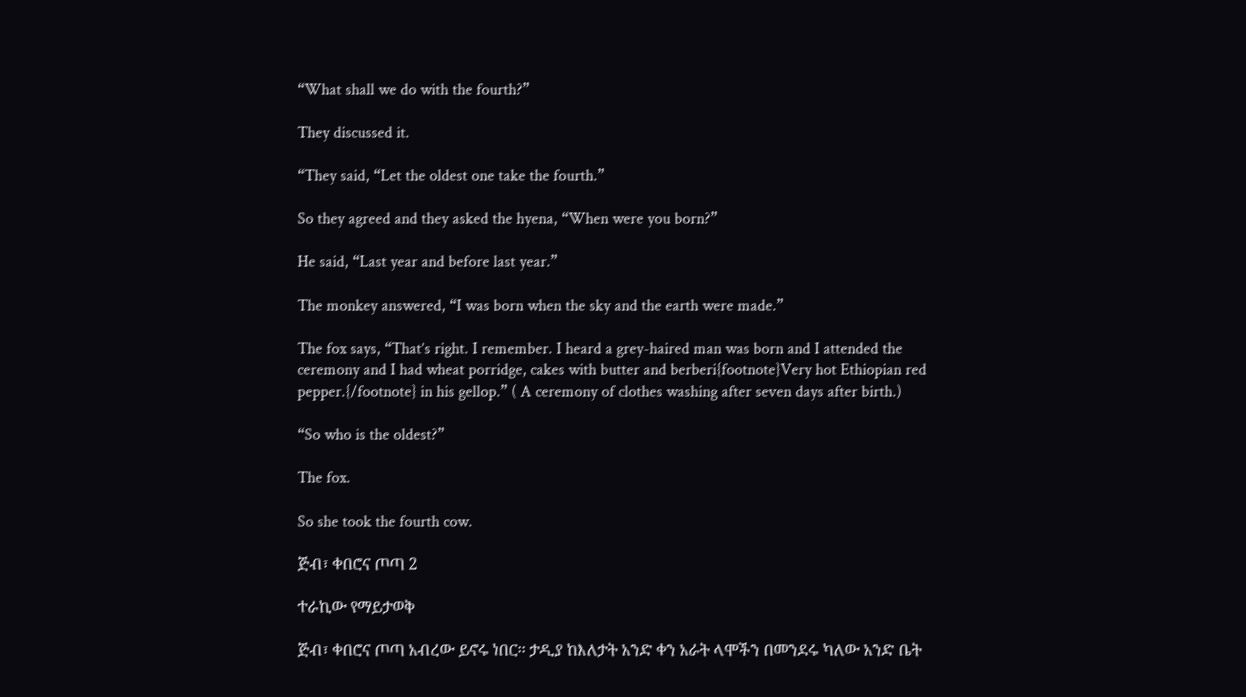“What shall we do with the fourth?”

They discussed it.

“They said, “Let the oldest one take the fourth.”

So they agreed and they asked the hyena, “When were you born?”

He said, “Last year and before last year.”

The monkey answered, “I was born when the sky and the earth were made.”

The fox says, “That’s right. I remember. I heard a grey-haired man was born and I attended the ceremony and I had wheat porridge, cakes with butter and berberi{footnote}Very hot Ethiopian red pepper.{/footnote} in his gellop.” ( A ceremony of clothes washing after seven days after birth.)

“So who is the oldest?”

The fox.

So she took the fourth cow.

ጅብ፣ ቀበሮና ጦጣ 2

ተራኪው የማይታወቅ

ጅብ፣ ቀበሮና ጦጣ አብረው ይኖሩ ነበር፡፡ ታዲያ ከእለታት አንድ ቀን አራት ላሞችን በመንደሩ ካለው አንድ ቤት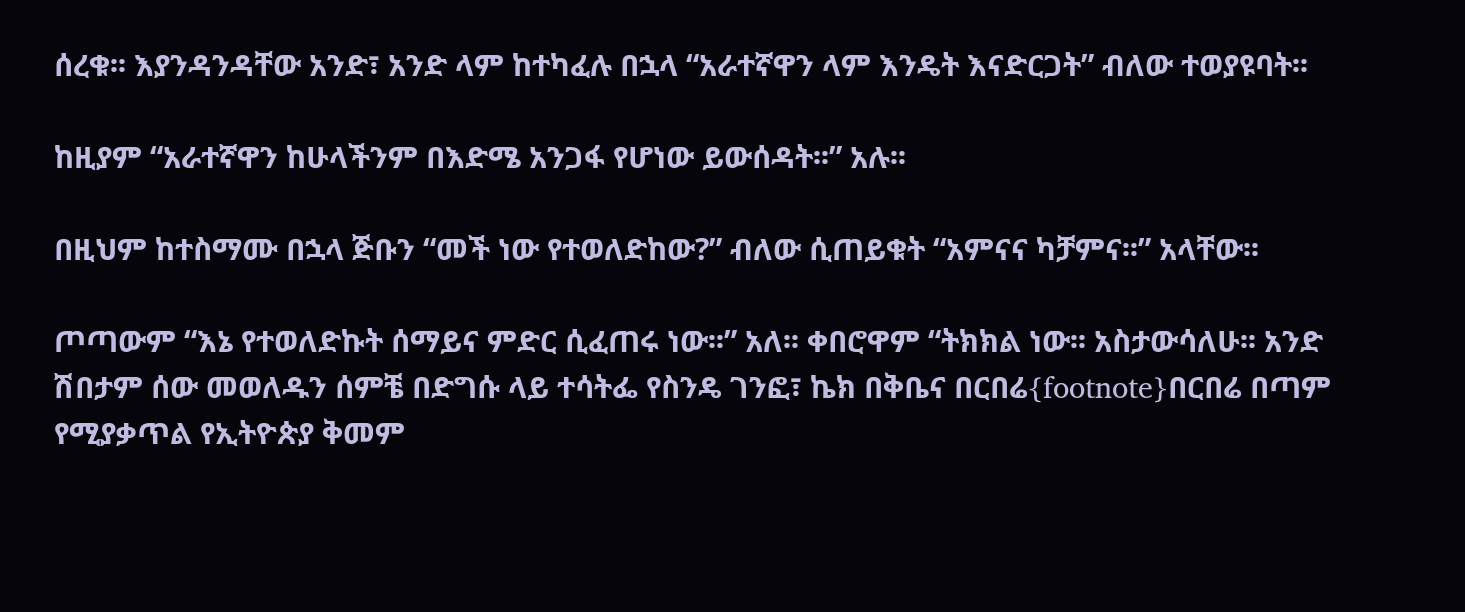ሰረቁ፡፡ እያንዳንዳቸው አንድ፣ አንድ ላም ከተካፈሉ በኋላ “አራተኛዋን ላም እንዴት እናድርጋት” ብለው ተወያዩባት፡፡

ከዚያም “አራተኛዋን ከሁላችንም በእድሜ አንጋፋ የሆነው ይውሰዳት፡፡” አሉ፡፡

በዚህም ከተስማሙ በኋላ ጅቡን “መች ነው የተወለድከው?” ብለው ሲጠይቁት “አምናና ካቻምና፡፡” አላቸው፡፡

ጦጣውም “እኔ የተወለድኩት ሰማይና ምድር ሲፈጠሩ ነው፡፡” አለ፡፡ ቀበሮዋም “ትክክል ነው፡፡ አስታውሳለሁ፡፡ አንድ ሽበታም ሰው መወለዱን ሰምቼ በድግሱ ላይ ተሳትፌ የስንዴ ገንፎ፣ ኬክ በቅቤና በርበሬ{footnote}በርበሬ በጣም የሚያቃጥል የኢትዮጵያ ቅመም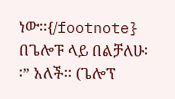ነው፡፡{/footnote} በጌሎፑ ላይ በልቻለሁ፡፡” አለች፡፡ (ጌሎፕ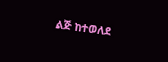ልጅ ከተወለደ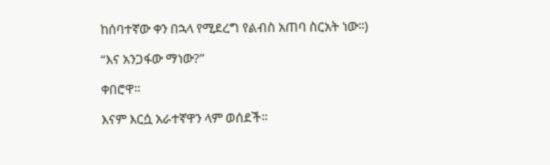ከሰባተኛው ቀን በኋላ የሚደረግ የልብስ አጠባ ስርአት ነው፡፡)

“እና አንጋፋው ማነው?”

ቀበሮዋ፡፡

እናም እርሷ አራተኛዋን ላም ወሰደች፡፡